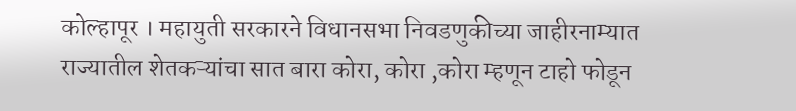कोल्हापूर । महायुती सरकारने विधानसभा निवडणुकीच्या जाहीरनाम्यात राज्यातील शेतकऱ्यांचा सात बारा कोरा, कोरा ,कोरा म्हणून टाहो फोडून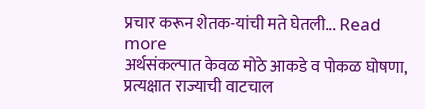प्रचार करून शेतक-यांची मते घेतली... Read more
अर्थसंकल्पात केवळ मोठे आकडे व पोकळ घोषणा, प्रत्यक्षात राज्याची वाटचाल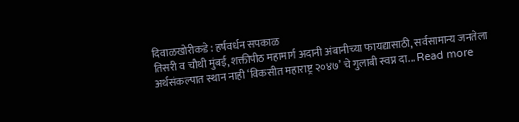दिवाळखोरीकडे : हर्षवर्धन सपकाळ
तिसरी व चौथी मुंबई, शक्तीपीठ महामार्ग अदानी अंबानीच्या फायद्यासाठी, सर्वसामान्य जनतेला अर्थसंकल्पात स्थान नाही ‘विकसीत महाराष्ट्र २०४७’ चे गुलाबी स्वप्न दा... Read more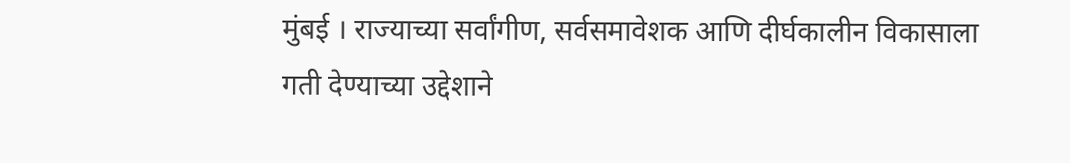मुंबई । राज्याच्या सर्वांगीण, सर्वसमावेशक आणि दीर्घकालीन विकासाला गती देण्याच्या उद्देशाने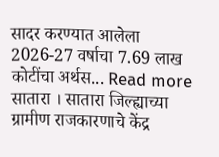सादर करण्यात आलेला 2026-27 वर्षाचा 7.69 लाख कोटींचा अर्थस... Read more
सातारा । सातारा जिल्ह्याच्या ग्रामीण राजकारणाचे केंद्र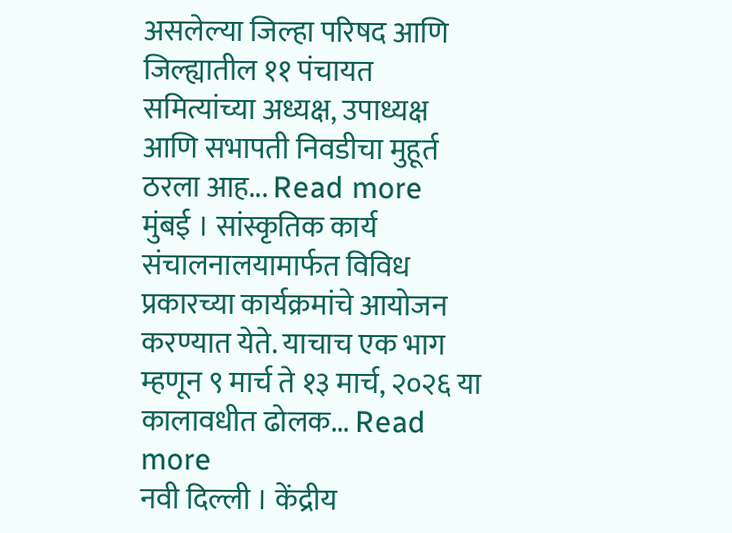असलेल्या जिल्हा परिषद आणि जिल्ह्यातील ११ पंचायत समित्यांच्या अध्यक्ष, उपाध्यक्ष आणि सभापती निवडीचा मुहूर्त ठरला आह... Read more
मुंबई । सांस्कृतिक कार्य संचालनालयामार्फत विविध प्रकारच्या कार्यक्रमांचे आयोजन करण्यात येते. याचाच एक भाग म्हणून ९ मार्च ते १३ मार्च, २०२६ या कालावधीत ढोलक... Read more
नवी दिल्ली । केंद्रीय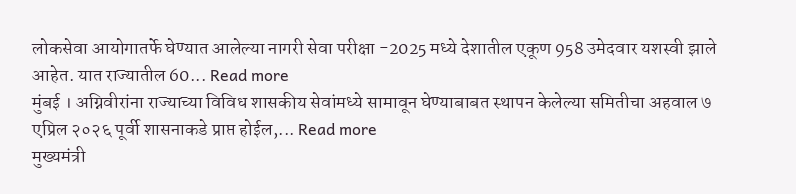लोकसेवा आयोगातर्फे घेण्यात आलेल्या नागरी सेवा परीक्षा -2025 मध्ये देशातील एकूण 958 उमेदवार यशस्वी झाले आहेत. यात राज्यातील 60... Read more
मुंबई । अग्निवीरांना राज्याच्या विविध शासकीय सेवांमध्ये सामावून घेण्याबाबत स्थापन केलेल्या समितीचा अहवाल ७ एप्रिल २०२६ पूर्वी शासनाकडे प्राप्त होईल,... Read more
मुख्यमंत्री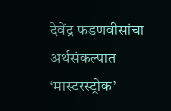देवेंद्र फडणवीसांचा अर्थसंकल्पात ‘मास्टरस्ट्रोक’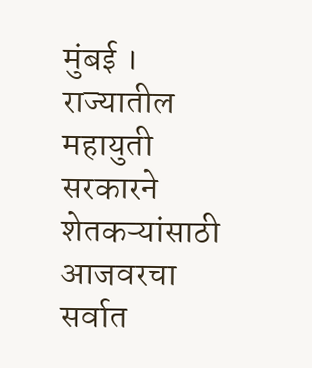मुंबई । राज्यातील महायुती सरकारने शेतकऱ्यांसाठी आजवरचा सर्वात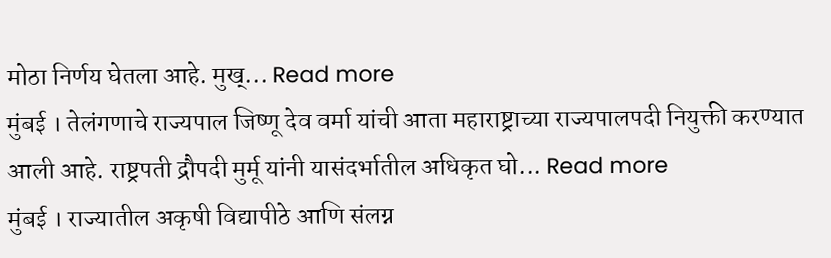मोठा निर्णय घेतला आहे. मुख्... Read more
मुंबई । तेलंगणाचे राज्यपाल जिष्णू देव वर्मा यांची आता महाराष्ट्राच्या राज्यपालपदी नियुक्ती करण्यात आली आहे. राष्ट्रपती द्रौपदी मुर्मू यांनी यासंदर्भातील अधिकृत घो... Read more
मुंबई । राज्यातील अकृषी विद्यापीठे आणि संलग्न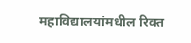महाविद्यालयांमधील रिक्त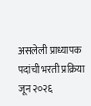असलेली प्राध्यापक पदांची भरती प्रक्रिया जून २०२६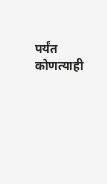पर्यंत कोणत्याही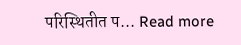परिस्थितीत प... Read more